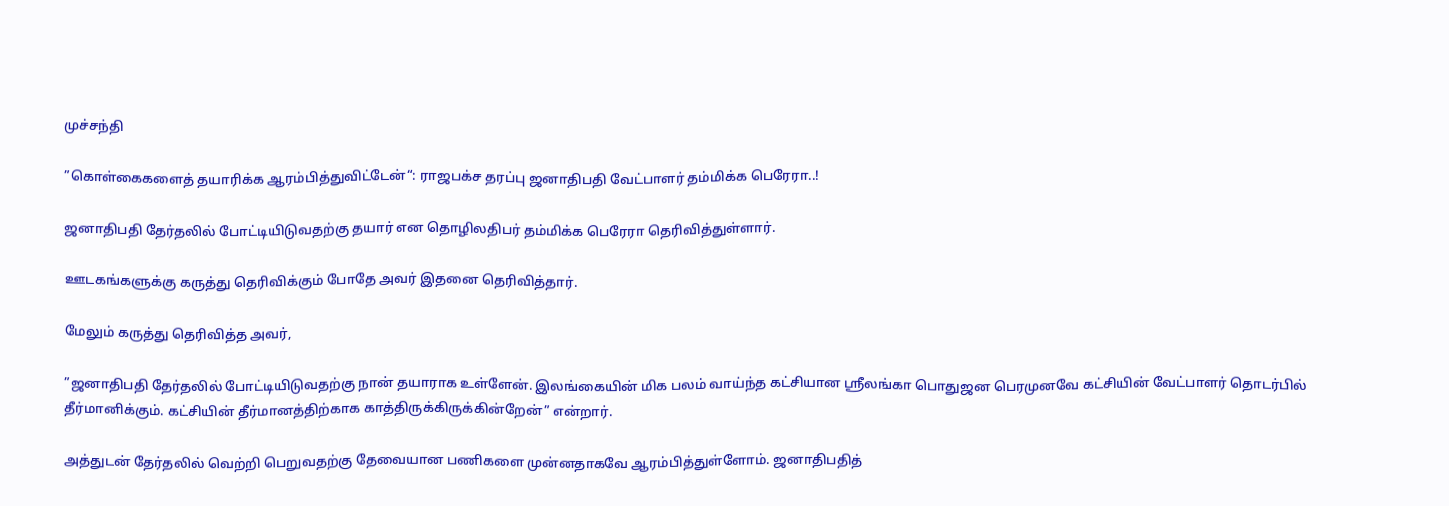முச்சந்தி

”கொள்கைகளைத் தயாரிக்க ஆரம்பித்துவிட்டேன்“: ராஜபக்ச தரப்பு ஜனாதிபதி வேட்பாளர் தம்மிக்க பெரேரா..!

ஜனாதிபதி தேர்தலில் போட்டியிடுவதற்கு தயார் என தொழிலதிபர் தம்மிக்க பெரேரா தெரிவித்துள்ளார்.

ஊடகங்களுக்கு கருத்து தெரிவிக்கும் போதே அவர் இதனை தெரிவித்தார்.

மேலும் கருத்து தெரிவித்த அவர்,

”ஜனாதிபதி தேர்தலில் போட்டியிடுவதற்கு நான் தயாராக உள்ளேன். இலங்கையின் மிக பலம் வாய்ந்த கட்சியான ஸ்ரீலங்கா பொதுஜன பெரமுனவே கட்சியின் வேட்பாளர் தொடர்பில் தீர்மானிக்கும். கட்சியின் தீர்மானத்திற்காக காத்திருக்கிருக்கின்றேன்” என்றார்.

அத்துடன் தேர்தலில் வெற்றி பெறுவதற்கு தேவையான பணிகளை முன்னதாகவே ஆரம்பித்துள்ளோம். ஜனாதிபதித்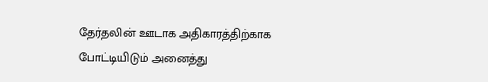தேர்தலின் ஊடாக அதிகாரத்திற்காக போட்டியிடும் அனைத்து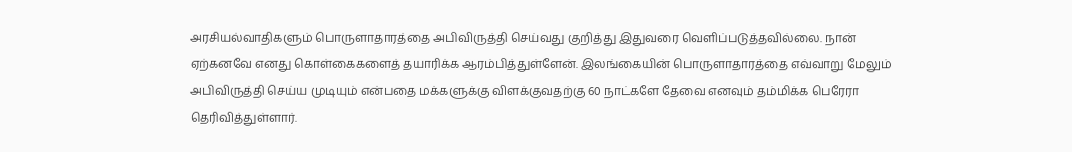அரசியல்வாதிகளும் பொருளாதாரத்தை அபிவிருத்தி செய்வது குறித்து இதுவரை வெளிப்படுத்தவில்லை. நான் ஏற்கனவே எனது கொள்கைகளைத் தயாரிக்க ஆரம்பித்துள்ளேன். இலங்கையின் பொருளாதாரத்தை எவ்வாறு மேலும் அபிவிருத்தி செய்ய முடியும் என்பதை மக்களுக்கு விளக்குவதற்கு 60 நாட்களே தேவை எனவும் தம்மிக்க பெரேரா தெரிவித்துள்ளார்.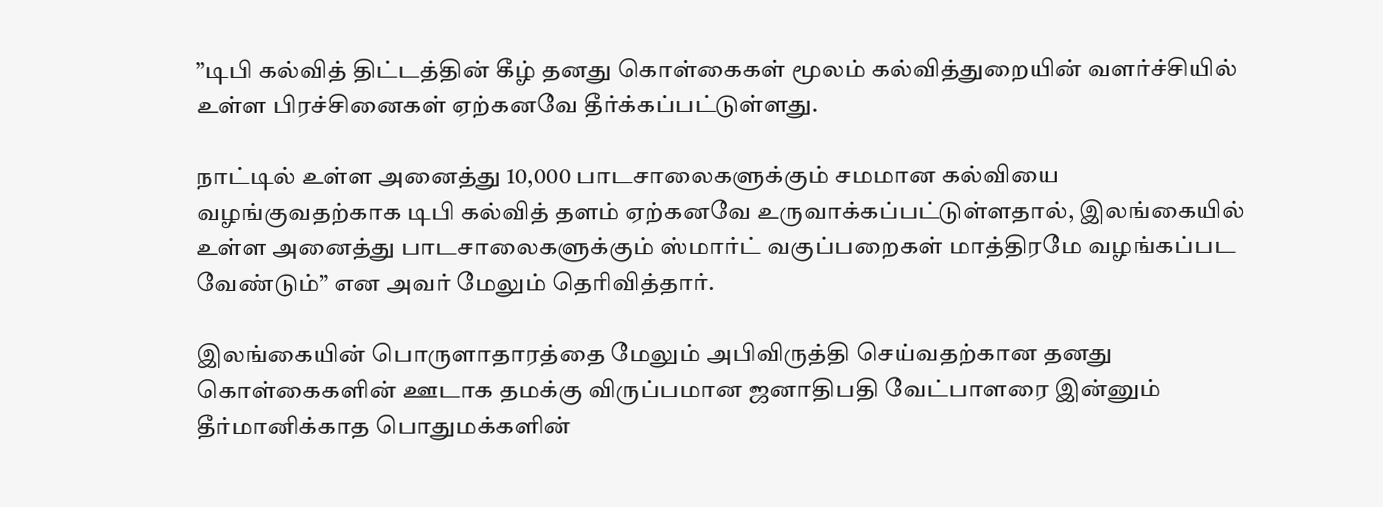”டிபி கல்வித் திட்டத்தின் கீழ் தனது கொள்கைகள் மூலம் கல்வித்துறையின் வளர்ச்சியில் உள்ள பிரச்சினைகள் ஏற்கனவே தீர்க்கப்பட்டுள்ளது.

நாட்டில் உள்ள அனைத்து 10,000 பாடசாலைகளுக்கும் சமமான கல்வியை வழங்குவதற்காக டிபி கல்வித் தளம் ஏற்கனவே உருவாக்கப்பட்டுள்ளதால், இலங்கையில் உள்ள அனைத்து பாடசாலைகளுக்கும் ஸ்மார்ட் வகுப்பறைகள் மாத்திரமே வழங்கப்பட வேண்டும்” என அவர் மேலும் தெரிவித்தார்.

இலங்கையின் பொருளாதாரத்தை மேலும் அபிவிருத்தி செய்வதற்கான தனது கொள்கைகளின் ஊடாக தமக்கு விருப்பமான ஜனாதிபதி வேட்பாளரை இன்னும் தீர்மானிக்காத பொதுமக்களின்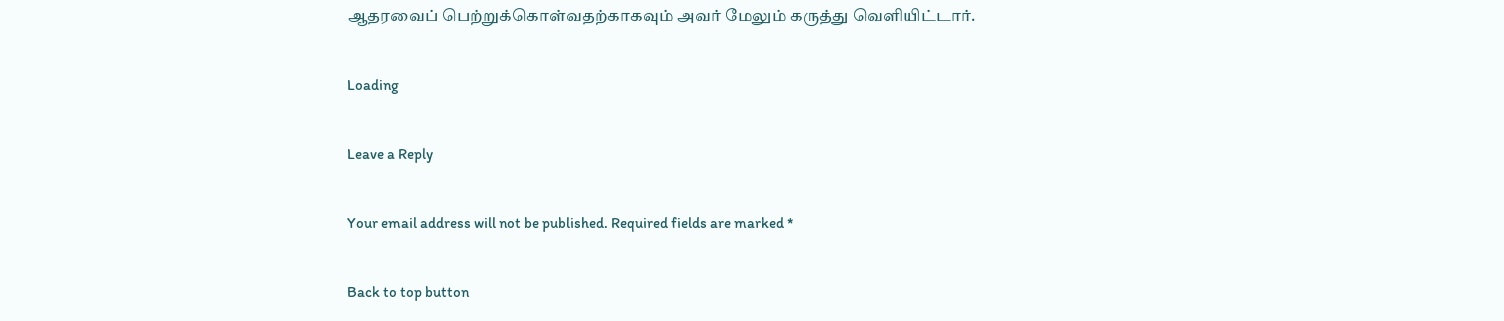ஆதரவைப் பெற்றுக்கொள்வதற்காகவும் அவர் மேலும் கருத்து வெளியிட்டார்.

Loading

Leave a Reply

Your email address will not be published. Required fields are marked *

Back to top button